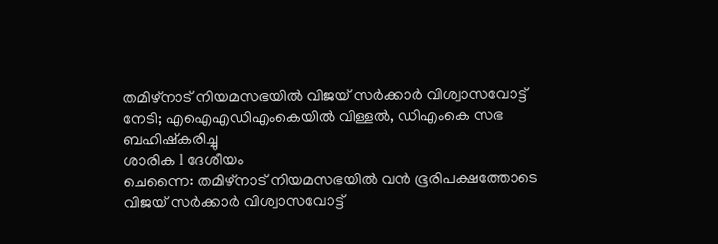തമിഴ്നാട് നിയമസഭയിൽ വിജയ് സർക്കാർ വിശ്വാസവോട്ട് നേടി; എഐഎഡിഎംകെയിൽ വിള്ളൽ, ഡിഎംകെ സഭ ബഹിഷ്കരിച്ചു
ശാരിക l ദേശീയം
ചെന്നൈ: തമിഴ്നാട് നിയമസഭയിൽ വൻ ഭൂരിപക്ഷത്തോടെ വിജയ് സർക്കാർ വിശ്വാസവോട്ട്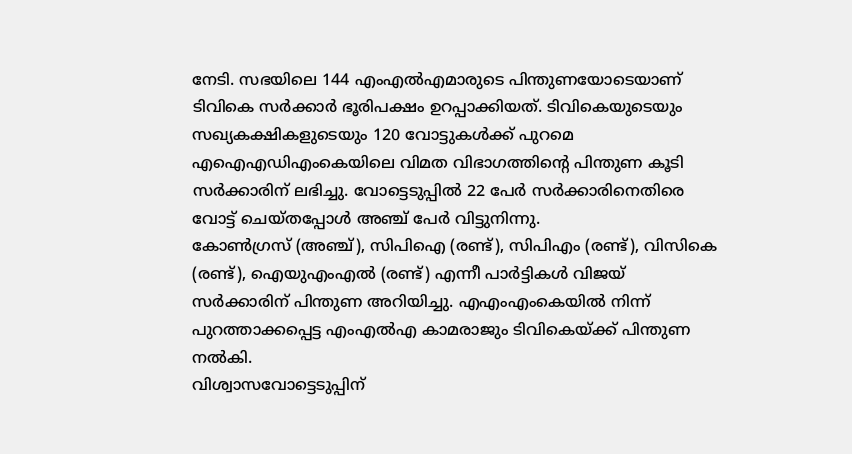നേടി. സഭയിലെ 144 എംഎൽഎമാരുടെ പിന്തുണയോടെയാണ് ടിവികെ സർക്കാർ ഭൂരിപക്ഷം ഉറപ്പാക്കിയത്. ടിവികെയുടെയും സഖ്യകക്ഷികളുടെയും 120 വോട്ടുകൾക്ക് പുറമെ എഐഎഡിഎംകെയിലെ വിമത വിഭാഗത്തിന്റെ പിന്തുണ കൂടി സർക്കാരിന് ലഭിച്ചു. വോട്ടെടുപ്പിൽ 22 പേർ സർക്കാരിനെതിരെ വോട്ട് ചെയ്തപ്പോൾ അഞ്ച് പേർ വിട്ടുനിന്നു.
കോൺഗ്രസ് (അഞ്ച്), സിപിഐ (രണ്ട്), സിപിഎം (രണ്ട്), വിസികെ (രണ്ട്), ഐയുഎംഎൽ (രണ്ട്) എന്നീ പാർട്ടികൾ വിജയ് സർക്കാരിന് പിന്തുണ അറിയിച്ചു. എഎംഎംകെയിൽ നിന്ന് പുറത്താക്കപ്പെട്ട എംഎൽഎ കാമരാജും ടിവികെയ്ക്ക് പിന്തുണ നൽകി.
വിശ്വാസവോട്ടെടുപ്പിന്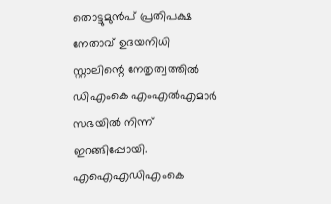തൊട്ടുമുൻപ് പ്രതിപക്ഷ നേതാവ് ഉദയനിധി സ്റ്റാലിന്റെ നേതൃത്വത്തിൽ ഡിഎംകെ എംഎൽഎമാർ സഭയിൽ നിന്ന് ഇറങ്ങിപ്പോയി. എഐഎഡിഎംകെ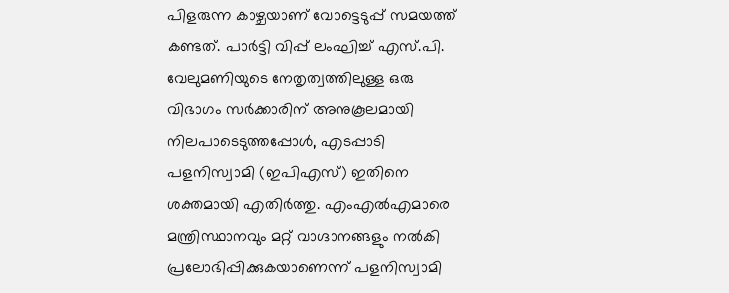പിളരുന്ന കാഴ്ചയാണ് വോട്ടെടുപ്പ് സമയത്ത് കണ്ടത്. പാർട്ടി വിപ്പ് ലംഘിച്ച് എസ്.പി. വേലുമണിയുടെ നേതൃത്വത്തിലുള്ള ഒരു വിഭാഗം സർക്കാരിന് അനുകൂലമായി നിലപാടെടുത്തപ്പോൾ, എടപ്പാടി പളനിസ്വാമി (ഇപിഎസ്) ഇതിനെ ശക്തമായി എതിർത്തു. എംഎൽഎമാരെ മന്ത്രിസ്ഥാനവും മറ്റ് വാഗ്ദാനങ്ങളും നൽകി പ്രലോഭിപ്പിക്കുകയാണെന്ന് പളനിസ്വാമി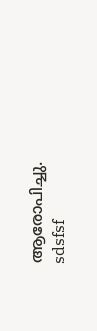ആരോപിച്ചു.
sdsfsf